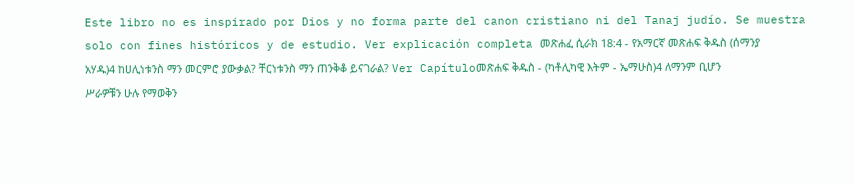Este libro no es inspirado por Dios y no forma parte del canon cristiano ni del Tanaj judío. Se muestra solo con fines históricos y de estudio. Ver explicación completa መጽሐፈ ሲራክ 18:4 - የአማርኛ መጽሐፍ ቅዱስ (ሰማንያ አሃዱ)4 ከሀሊነቱንስ ማን መርምሮ ያውቃል? ቸርነቱንስ ማን ጠንቅቆ ይናገራል? Ver Capítuloመጽሐፍ ቅዱስ - (ካቶሊካዊ እትም - ኤማሁስ)4 ለማንም ቢሆን ሥራዎቹን ሁሉ የማወቅን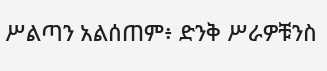ሥልጣን አልሰጠም፥ ድንቅ ሥራዎቹንስ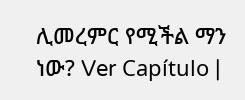ሊመረምር የሚችል ማን ነው? Ver Capítulo |